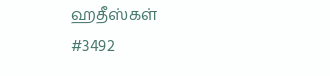ஹதீஸ்கள்
#3492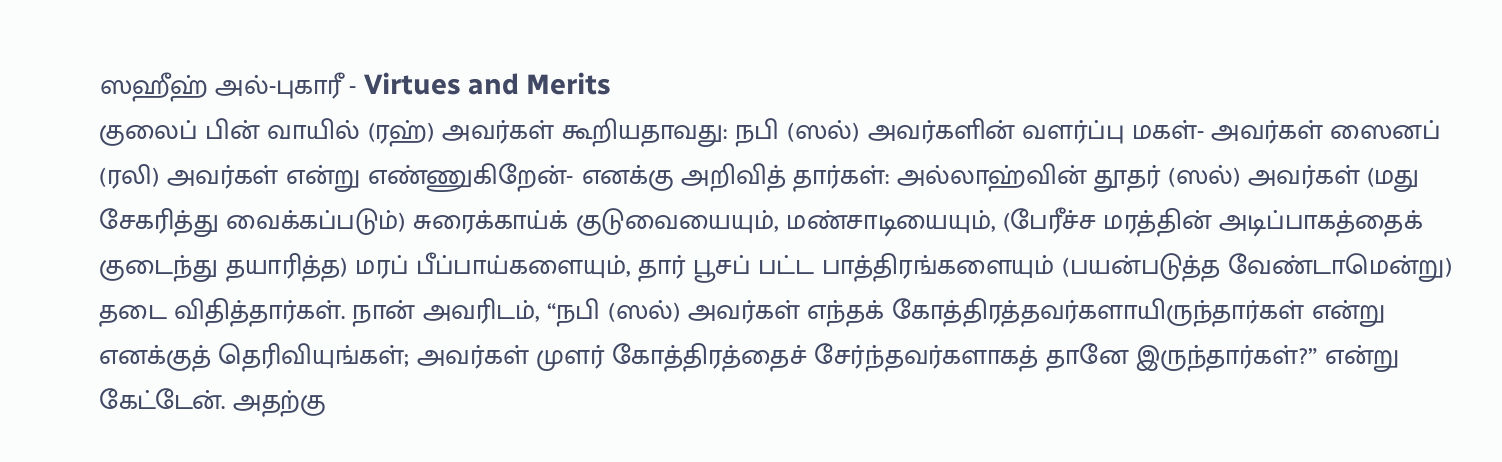ஸஹீஹ் அல்-புகாரீ - Virtues and Merits
குலைப் பின் வாயில் (ரஹ்) அவர்கள் கூறியதாவது: நபி (ஸல்) அவர்களின் வளர்ப்பு மகள்- அவர்கள் ஸைனப் (ரலி) அவர்கள் என்று எண்ணுகிறேன்- எனக்கு அறிவித் தார்கள்: அல்லாஹ்வின் தூதர் (ஸல்) அவர்கள் (மது சேகரித்து வைக்கப்படும்) சுரைக்காய்க் குடுவையையும், மண்சாடியையும், (பேரீச்ச மரத்தின் அடிப்பாகத்தைக் குடைந்து தயாரித்த) மரப் பீப்பாய்களையும், தார் பூசப் பட்ட பாத்திரங்களையும் (பயன்படுத்த வேண்டாமென்று) தடை விதித்தார்கள். நான் அவரிடம், “நபி (ஸல்) அவர்கள் எந்தக் கோத்திரத்தவர்களாயிருந்தார்கள் என்று எனக்குத் தெரிவியுங்கள்; அவர்கள் முளர் கோத்திரத்தைச் சேர்ந்தவர்களாகத் தானே இருந்தார்கள்?” என்று கேட்டேன். அதற்கு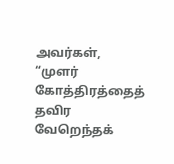அவர்கள், “முளர் கோத்திரத்தைத் தவிர வேறெந்தக்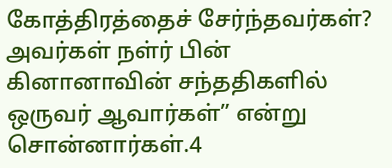கோத்திரத்தைச் சேர்ந்தவர்கள்? அவர்கள் நள்ர் பின் கினானாவின் சந்ததிகளில் ஒருவர் ஆவார்கள்” என்று சொன்னார்கள்.4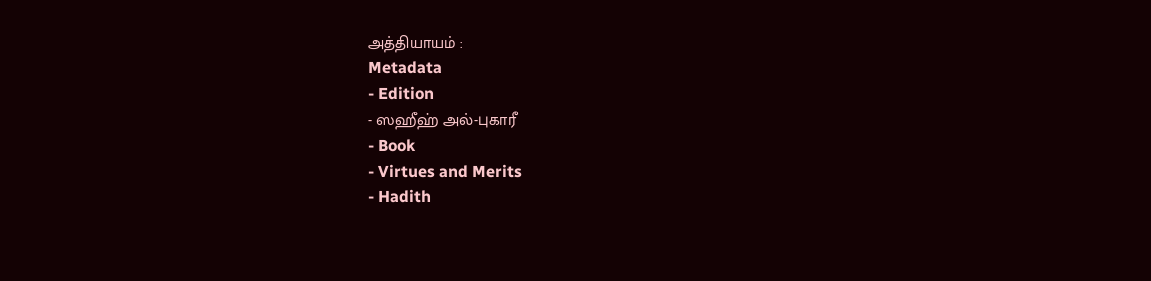அத்தியாயம் :
Metadata
- Edition
- ஸஹீஹ் அல்-புகாரீ
- Book
- Virtues and Merits
- Hadith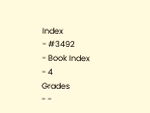Index
- #3492
- Book Index
- 4
Grades
- -